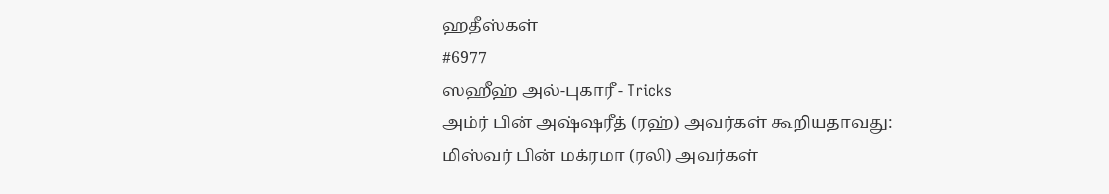ஹதீஸ்கள்
#6977
ஸஹீஹ் அல்-புகாரீ - Tricks
அம்ர் பின் அஷ்ஷரீத் (ரஹ்) அவர்கள் கூறியதாவது: மிஸ்வர் பின் மக்ரமா (ரலி) அவர்கள்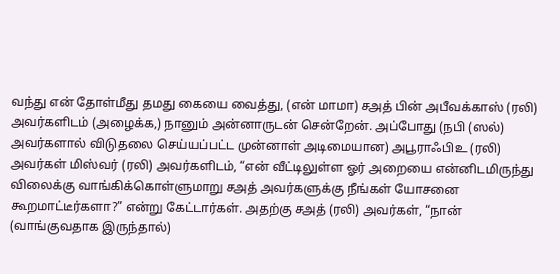வந்து என் தோள்மீது தமது கையை வைத்து, (என் மாமா) சஅத் பின் அபீவக்காஸ் (ரலி) அவர்களிடம் (அழைக்க,) நானும் அன்னாருடன் சென்றேன். அப்போது (நபி (ஸல்) அவர்களால் விடுதலை செய்யப்பட்ட முன்னாள் அடிமையான) அபூராஃபிஉ (ரலி) அவர்கள் மிஸ்வர் (ரலி) அவர்களிடம், “என் வீட்டிலுள்ள ஓர் அறையை என்னிடமிருந்து விலைக்கு வாங்கிக்கொள்ளுமாறு சஅத் அவர்களுக்கு நீங்கள் யோசனை கூறமாட்டீர்களா?” என்று கேட்டார்கள். அதற்கு சஅத் (ரலி) அவர்கள், “நான் (வாங்குவதாக இருந்தால்)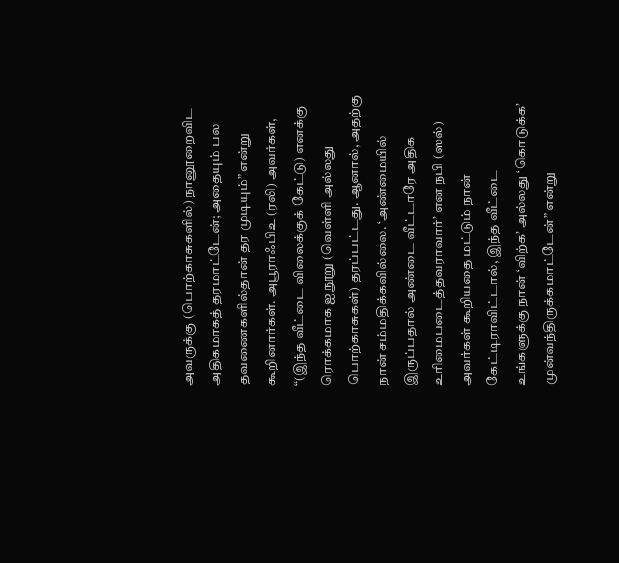அவருக்கு (பொற்காசுகளில்) நானூறைவிட அதிகமாகத் தரமாட்டேன்; அதையும் பல தவணைகளில்தான் தர முடியும்” என்று கூறினார்கள். அபூராஃபிஉ (ரலி) அவர்கள், “(இந்த வீட்டை விலைக்குக் கேட்டு) எனக்கு ரொக்கமாக ஐநூறு (வெள்ளி அல்லது பொற்காசுகள்) தரப்பட்டது. ஆனால், அதற்கு நான் சம்மதிக்கவில்லை. ‘அண்மையில் இருப்பதால் அண்டை வீட்டாரே அதிக உரிமைபடைத்தவராவார்’ என நபி (ஸல்) அவர்கள் கூறியதை மட்டும் நான் கேட்டிராவிட்டால், இந்த வீட்டை உங்களுக்கு நான் ‘விற்க’ அல்லது ‘கொடுக்க’ முன்வந்திருக்கமாட்டேன்” என்று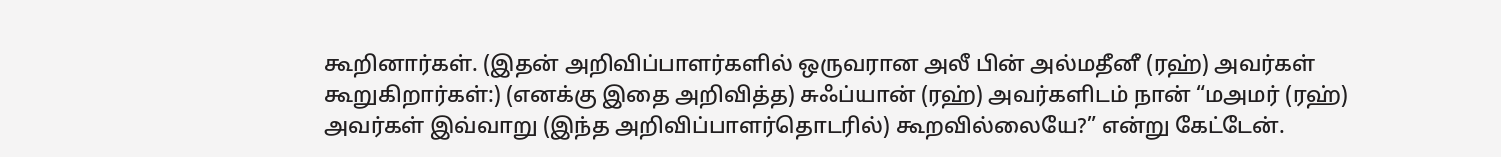கூறினார்கள். (இதன் அறிவிப்பாளர்களில் ஒருவரான அலீ பின் அல்மதீனீ (ரஹ்) அவர்கள் கூறுகிறார்கள்:) (எனக்கு இதை அறிவித்த) சுஃப்யான் (ரஹ்) அவர்களிடம் நான் “மஅமர் (ரஹ்) அவர்கள் இவ்வாறு (இந்த அறிவிப்பாளர்தொடரில்) கூறவில்லையே?” என்று கேட்டேன்.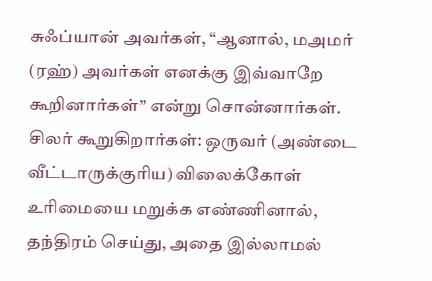சுஃப்யான் அவர்கள், “ஆனால், மஅமர் (ரஹ்) அவர்கள் எனக்கு இவ்வாறே கூறினார்கள்” என்று சொன்னார்கள். சிலர் கூறுகிறார்கள்: ஒருவர் (அண்டை வீட்டாருக்குரிய) விலைக்கோள் உரிமையை மறுக்க எண்ணினால், தந்திரம் செய்து, அதை இல்லாமல்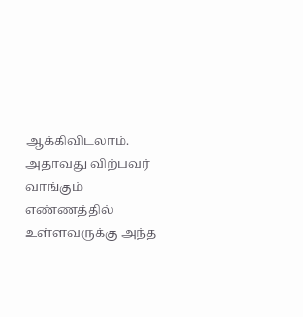ஆக்கிவிடலாம். அதாவது விற்பவர் வாங்கும் எண்ணத்தில் உள்ளவருக்கு அந்த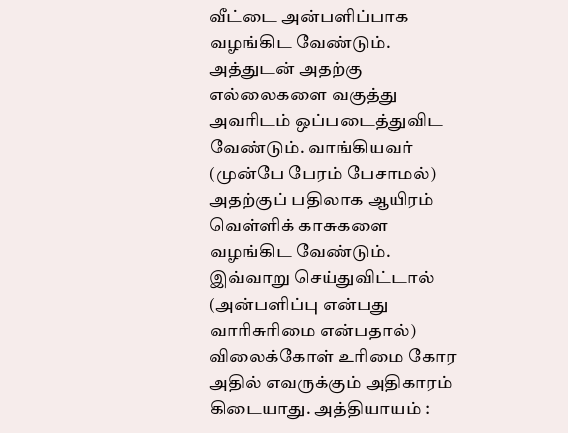வீட்டை அன்பளிப்பாக வழங்கிட வேண்டும். அத்துடன் அதற்கு எல்லைகளை வகுத்து அவரிடம் ஒப்படைத்துவிட வேண்டும். வாங்கியவர் (முன்பே பேரம் பேசாமல்) அதற்குப் பதிலாக ஆயிரம் வெள்ளிக் காசுகளை வழங்கிட வேண்டும். இவ்வாறு செய்துவிட்டால் (அன்பளிப்பு என்பது வாரிசுரிமை என்பதால்) விலைக்கோள் உரிமை கோர அதில் எவருக்கும் அதிகாரம் கிடையாது. அத்தியாயம் :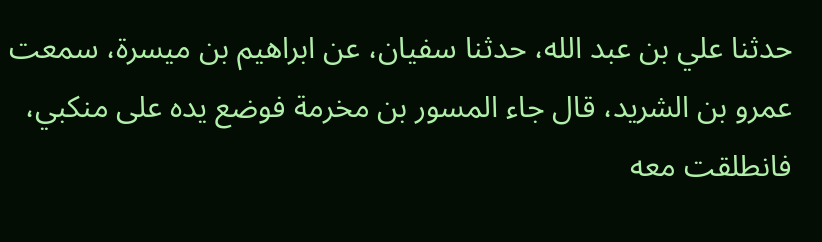حدثنا علي بن عبد الله، حدثنا سفيان، عن ابراهيم بن ميسرة، سمعت عمرو بن الشريد، قال جاء المسور بن مخرمة فوضع يده على منكبي، فانطلقت معه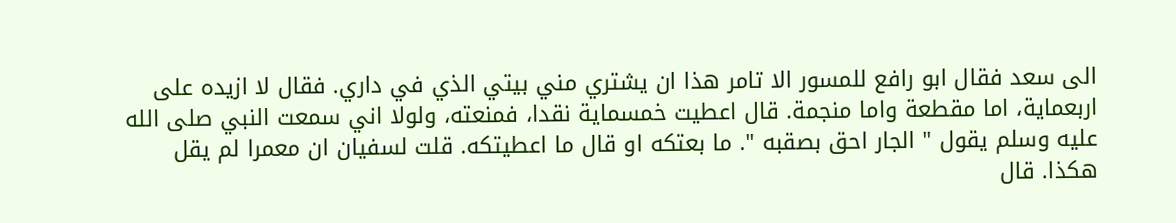الى سعد فقال ابو رافع للمسور الا تامر هذا ان يشتري مني بيتي الذي في داري. فقال لا ازيده على اربعماية، اما مقطعة واما منجمة. قال اعطيت خمسماية نقدا، فمنعته، ولولا اني سمعت النبي صلى الله عليه وسلم يقول " الجار احق بصقبه ". ما بعتكه او قال ما اعطيتكه. قلت لسفيان ان معمرا لم يقل هكذا. قال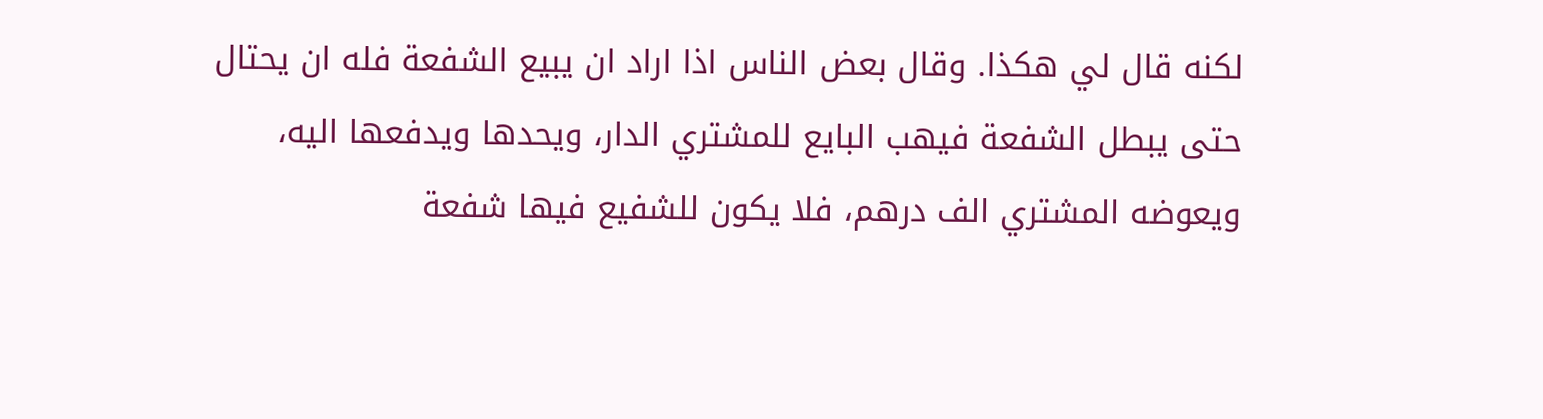لكنه قال لي هكذا. وقال بعض الناس اذا اراد ان يبيع الشفعة فله ان يحتال حتى يبطل الشفعة فيهب البايع للمشتري الدار، ويحدها ويدفعها اليه، ويعوضه المشتري الف درهم، فلا يكون للشفيع فيها شفعة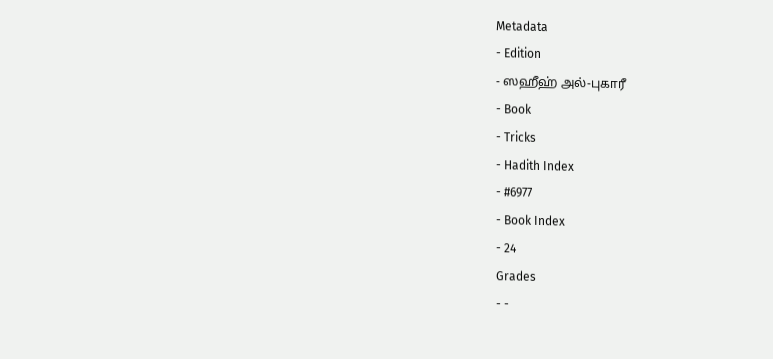Metadata
- Edition
- ஸஹீஹ் அல்-புகாரீ
- Book
- Tricks
- Hadith Index
- #6977
- Book Index
- 24
Grades
- -